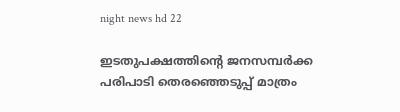night news hd 22

ഇടതുപക്ഷത്തിന്റെ ജനസമ്പര്‍ക്ക പരിപാടി തെരഞ്ഞെടുപ്പ് മാത്രം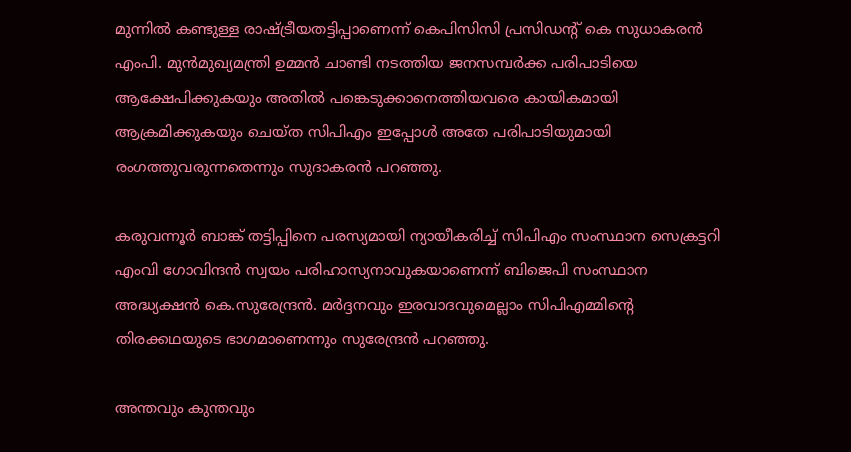മുന്നില്‍ കണ്ടുള്ള രാഷ്ട്രീയതട്ടിപ്പാണെന്ന് കെപിസിസി പ്രസിഡന്റ് കെ സുധാകരന്‍ എംപി. മുന്‍മുഖ്യമന്ത്രി ഉമ്മന്‍ ചാണ്ടി നടത്തിയ ജനസമ്പര്‍ക്ക പരിപാടിയെ ആക്ഷേപിക്കുകയും അതില്‍ പങ്കെടുക്കാനെത്തിയവരെ കായികമായി ആക്രമിക്കുകയും ചെയ്ത സിപിഎം ഇപ്പോള്‍ അതേ പരിപാടിയുമായി രംഗത്തുവരുന്നതെന്നും സുദാകരന്‍ പറഞ്ഞു.

കരുവന്നൂര്‍ ബാങ്ക് തട്ടിപ്പിനെ പരസ്യമായി ന്യായീകരിച്ച് സിപിഎം സംസ്ഥാന സെക്രട്ടറി എംവി ഗോവിന്ദന്‍ സ്വയം പരിഹാസ്യനാവുകയാണെന്ന് ബിജെപി സംസ്ഥാന അദ്ധ്യക്ഷന്‍ കെ.സുരേന്ദ്രന്‍. മര്‍ദ്ദനവും ഇരവാദവുമെല്ലാം സിപിഎമ്മിന്റെ തിരക്കഥയുടെ ഭാഗമാണെന്നും സുരേന്ദ്രന്‍ പറഞ്ഞു.

അന്തവും കുന്തവും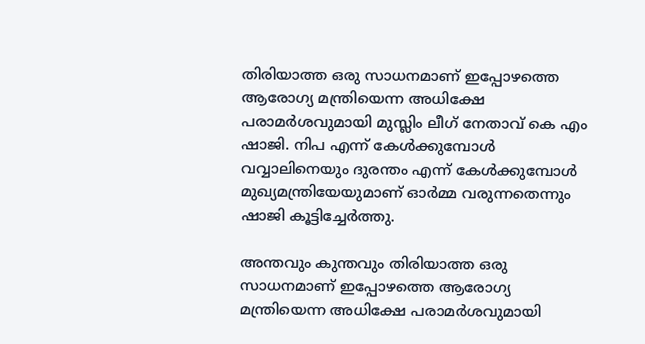തിരിയാത്ത ഒരു സാധനമാണ് ഇപ്പോഴത്തെ ആരോഗ്യ മന്ത്രിയെന്ന അധിക്ഷേ പരാമര്‍ശവുമായി മുസ്ലിം ലീഗ് നേതാവ് കെ എം ഷാജി. നിപ എന്ന് കേള്‍ക്കുമ്പോള്‍ വവ്വാലിനെയും ദുരന്തം എന്ന് കേള്‍ക്കുമ്പോള്‍ മുഖ്യമന്ത്രിയേയുമാണ് ഓര്‍മ്മ വരുന്നതെന്നും ഷാജി കൂട്ടിച്ചേര്‍ത്തു.

അന്തവും കുന്തവും തിരിയാത്ത ഒരു സാധനമാണ് ഇപ്പോഴത്തെ ആരോഗ്യ മന്ത്രിയെന്ന അധിക്ഷേ പരാമര്‍ശവുമായി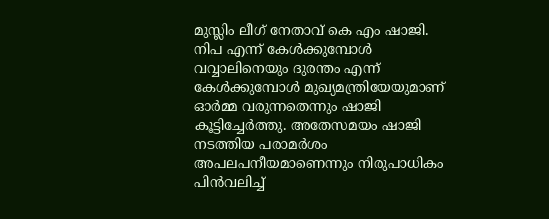മുസ്ലിം ലീഗ് നേതാവ് കെ എം ഷാജി. നിപ എന്ന് കേള്‍ക്കുമ്പോള്‍ വവ്വാലിനെയും ദുരന്തം എന്ന് കേള്‍ക്കുമ്പോള്‍ മുഖ്യമന്ത്രിയേയുമാണ് ഓര്‍മ്മ വരുന്നതെന്നും ഷാജി കൂട്ടിച്ചേര്‍ത്തു. അതേസമയം ഷാജി നടത്തിയ പരാമര്‍ശം അപലപനീയമാണെന്നും നിരുപാധികം പിന്‍വലിച്ച്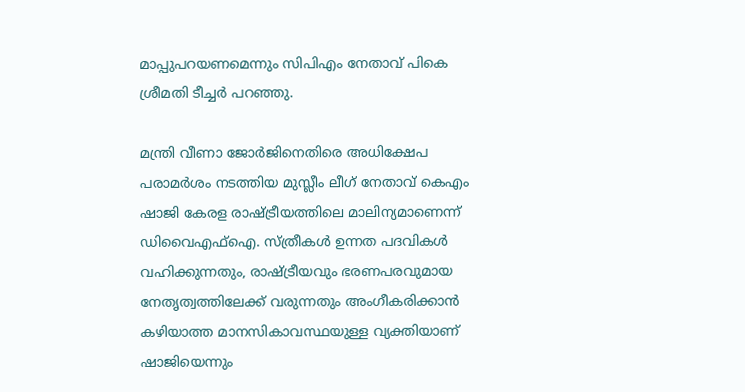മാപ്പുപറയണമെന്നും സിപിഎം നേതാവ് പികെ ശ്രീമതി ടീച്ചര്‍ പറഞ്ഞു.

മന്ത്രി വീണാ ജോര്‍ജിനെതിരെ അധിക്ഷേപ പരാമര്‍ശം നടത്തിയ മുസ്ലീം ലീഗ് നേതാവ് കെഎം ഷാജി കേരള രാഷ്ട്രീയത്തിലെ മാലിന്യമാണെന്ന് ഡിവൈഎഫ്‌ഐ. സ്ത്രീകള്‍ ഉന്നത പദവികള്‍ വഹിക്കുന്നതും, രാഷ്ട്രീയവും ഭരണപരവുമായ നേതൃത്വത്തിലേക്ക് വരുന്നതും അംഗീകരിക്കാന്‍ കഴിയാത്ത മാനസികാവസ്ഥയുള്ള വ്യക്തിയാണ് ഷാജിയെന്നും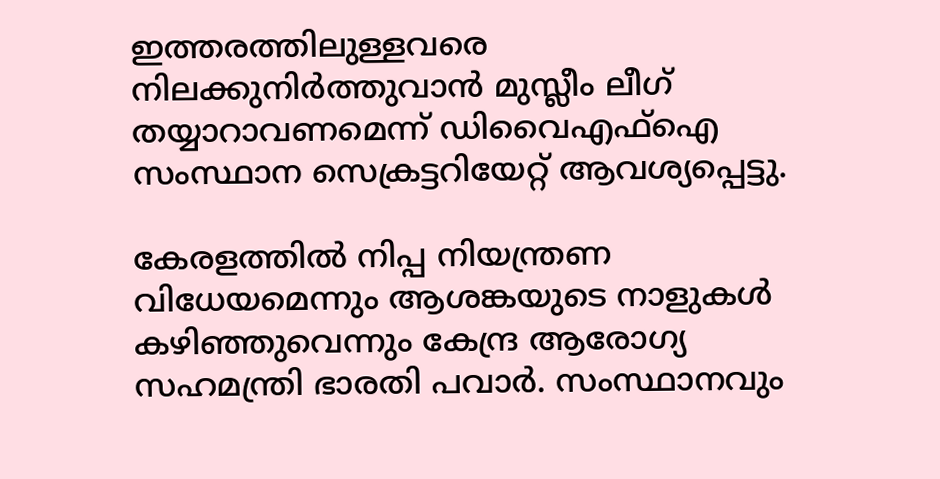ഇത്തരത്തിലുള്ളവരെ നിലക്കുനിര്‍ത്തുവാന്‍ മുസ്ലീം ലീഗ് തയ്യാറാവണമെന്ന് ഡിവൈഎഫ്‌ഐ സംസ്ഥാന സെക്രട്ടറിയേറ്റ് ആവശ്യപ്പെട്ടു.

കേരളത്തില്‍ നിപ്പ നിയന്ത്രണ വിധേയമെന്നും ആശങ്കയുടെ നാളുകള്‍ കഴിഞ്ഞുവെന്നും കേന്ദ്ര ആരോഗ്യ സഹമന്ത്രി ഭാരതി പവാര്‍. സംസ്ഥാനവും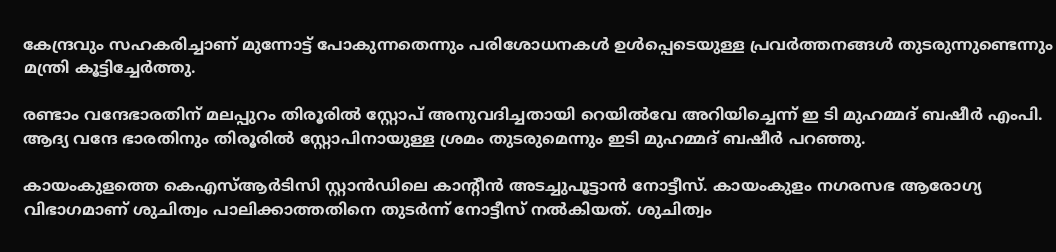കേന്ദ്രവും സഹകരിച്ചാണ് മുന്നോട്ട് പോകുന്നതെന്നും പരിശോധനകള്‍ ഉള്‍പ്പെടെയുള്ള പ്രവര്‍ത്തനങ്ങള്‍ തുടരുന്നുണ്ടെന്നും മന്ത്രി കൂട്ടിച്ചേര്‍ത്തു.

രണ്ടാം വന്ദേഭാരതിന് മലപ്പുറം തിരൂരില്‍ സ്റ്റോപ് അനുവദിച്ചതായി റെയില്‍വേ അറിയിച്ചെന്ന് ഇ ടി മുഹമ്മദ് ബഷീര്‍ എംപി. ആദ്യ വന്ദേ ഭാരതിനും തിരൂരില്‍ സ്റ്റോപിനായുള്ള ശ്രമം തുടരുമെന്നും ഇടി മുഹമ്മദ് ബഷീര്‍ പറഞ്ഞു.

കായംകുളത്തെ കെഎസ്ആര്‍ടിസി സ്റ്റാന്‍ഡിലെ കാന്റീന്‍ അടച്ചുപൂട്ടാന്‍ നോട്ടീസ്. കായംകുളം നഗരസഭ ആരോഗ്യ വിഭാഗമാണ് ശുചിത്വം പാലിക്കാത്തതിനെ തുടര്‍ന്ന് നോട്ടീസ് നല്‍കിയത്. ശുചിത്വം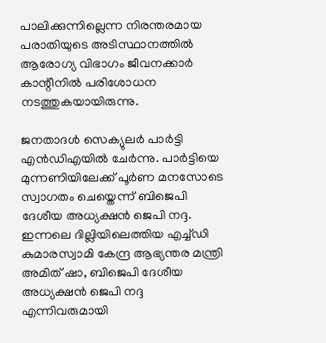പാലിക്കുന്നില്ലെന്ന നിരന്തരമായ പരാതിയുടെ അടിസ്ഥാനത്തില്‍ ആരോഗ്യ വിഭാഗം ജീവനക്കാര്‍ കാന്റീനില്‍ പരിശോധന നടത്തുകയായിരുന്നു.

ജനതാദള്‍ സെക്യുലര്‍ പാര്‍ട്ടി എന്‍ഡിഎയില്‍ ചേര്‍ന്നു. പാര്‍ട്ടിയെ മുന്നണിയിലേക്ക് പൂര്‍ണ മനസോടെ സ്വാഗതം ചെയ്തെന്ന് ബിജെപി ദേശീയ അധ്യക്ഷന്‍ ജെപി നദ്ദ. ഇന്നലെ ദില്ലിയിലെത്തിയ എച്ച്ഡി കുമാരസ്വാമി കേന്ദ്ര ആഭ്യന്തര മന്ത്രി അമിത് ഷാ, ബിജെപി ദേശീയ അധ്യക്ഷന്‍ ജെപി നദ്ദ എന്നിവരുമായി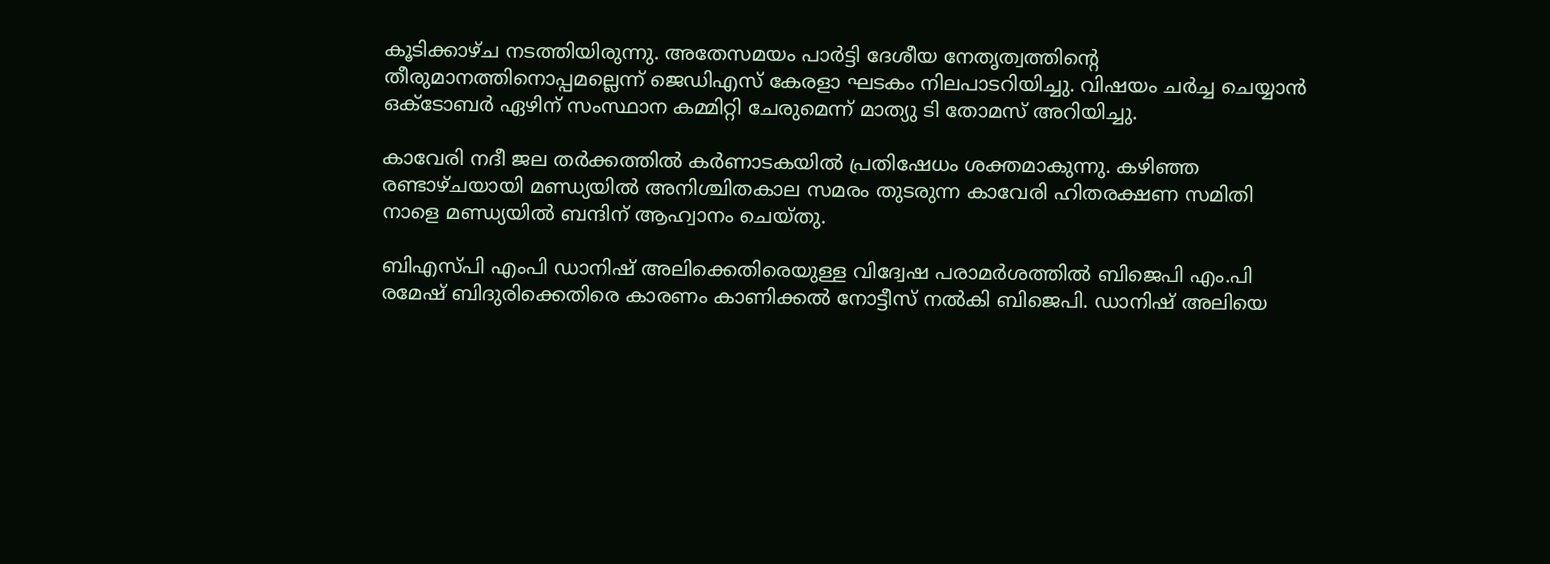കൂടിക്കാഴ്ച നടത്തിയിരുന്നു. അതേസമയം പാര്‍ട്ടി ദേശീയ നേതൃത്വത്തിന്റെ തീരുമാനത്തിനൊപ്പമല്ലെന്ന് ജെഡിഎസ് കേരളാ ഘടകം നിലപാടറിയിച്ചു. വിഷയം ചര്‍ച്ച ചെയ്യാന്‍ ഒക്ടോബര്‍ ഏഴിന് സംസ്ഥാന കമ്മിറ്റി ചേരുമെന്ന് മാത്യു ടി തോമസ് അറിയിച്ചു.

കാവേരി നദീ ജല തര്‍ക്കത്തില്‍ കര്‍ണാടകയില്‍ പ്രതിഷേധം ശക്തമാകുന്നു. കഴിഞ്ഞ രണ്ടാഴ്ചയായി മണ്ഡ്യയില്‍ അനിശ്ചിതകാല സമരം തുടരുന്ന കാവേരി ഹിതരക്ഷണ സമിതി നാളെ മണ്ഡ്യയില്‍ ബന്ദിന് ആഹ്വാനം ചെയ്തു.

ബിഎസ്പി എംപി ഡാനിഷ് അലിക്കെതിരെയുള്ള വിദ്വേഷ പരാമര്‍ശത്തില്‍ ബിജെപി എം.പി രമേഷ് ബിദുരിക്കെതിരെ കാരണം കാണിക്കല്‍ നോട്ടീസ് നല്‍കി ബിജെപി. ഡാനിഷ് അലിയെ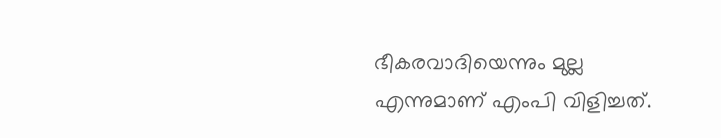ഭീകരവാദിയെന്നും മുല്ല എന്നുമാണ് എംപി വിളിച്ചത്.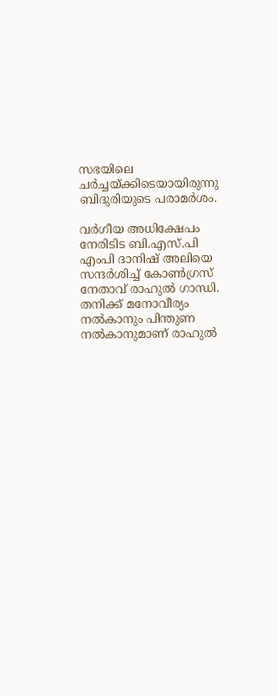സഭയിലെ ചര്‍ച്ചയ്ക്കിടെയായിരുന്നു ബിദുരിയുടെ പരാമര്‍ശം.

വര്‍ഗീയ അധിക്ഷേപം നേരിടിട ബി.എസ്.പി എംപി ദാനിഷ് അലിയെ സന്ദര്‍ശിച്ച് കോണ്‍ഗ്രസ് നേതാവ് രാഹുല്‍ ഗാന്ധി. തനിക്ക് മനോവീര്യം നല്‍കാനും പിന്തുണ നല്‍കാനുമാണ് രാഹുല്‍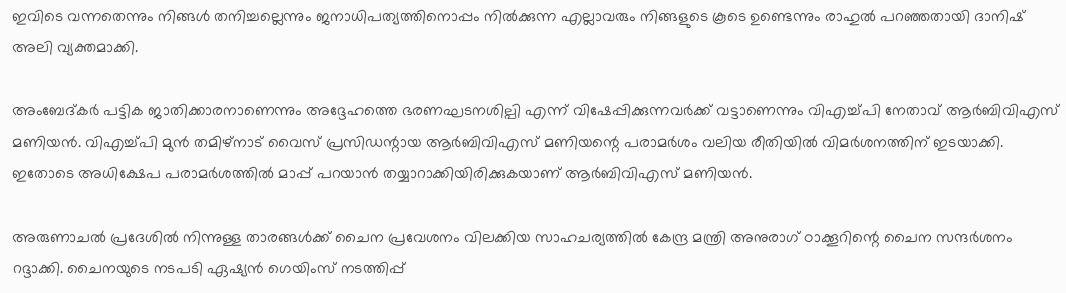ഇവിടെ വന്നതെന്നും നിങ്ങള്‍ തനിച്ചല്ലെന്നും ജനാധിപത്യത്തിനൊപ്പം നില്‍ക്കുന്ന എല്ലാവരും നിങ്ങളുടെ കൂടെ ഉണ്ടെന്നും രാഹുല്‍ പറഞ്ഞതായി ദാനിഷ് അലി വ്യക്തമാക്കി.

അംബേദ്കര്‍ പട്ടിക ജാതിക്കാരനാണെന്നും അദ്ദേഹത്തെ ഭരണഘടനശില്പി എന്ന് വിഷേപ്പിക്കുന്നവര്‍ക്ക് വട്ടാണെന്നും വിഎച്ച്പി നേതാവ് ആര്‍ബിവിഎസ് മണിയന്‍. വിഎച്ച്പി മുന്‍ തമിഴ്നാട് വൈസ് പ്രസിഡന്റായ ആര്‍ബിവിഎസ് മണിയന്റെ പരാമര്‍ശം വലിയ രീതിയില്‍ വിമര്‍ശനത്തിന് ഇടയാക്കി. ഇതോടെ അധിക്ഷേപ പരാമര്‍ശത്തില്‍ മാപ്പ് പറയാന്‍ തയ്യാറാക്കിയിരിക്കുകയാണ് ആര്‍ബിവിഎസ് മണിയന്‍.

അരുണാചല്‍ പ്രദേശില്‍ നിന്നുള്ള താരങ്ങള്‍ക്ക് ചൈന പ്രവേശനം വിലക്കിയ സാഹചര്യത്തില്‍ കേന്ദ്ര മന്ത്രി അനുരാഗ് ഠാക്കൂറിന്റെ ചൈന സന്ദര്‍ശനം റദ്ദാക്കി. ചൈനയുടെ നടപടി ഏഷ്യന്‍ ഗെയിംസ് നടത്തിപ്പ്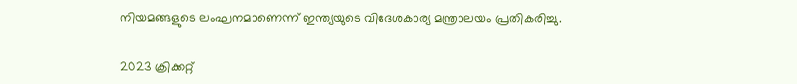നിയമങ്ങളുടെ ലംഘനമാണെന്ന് ഇന്ത്യയുടെ വിദേശകാര്യ മന്ത്രാലയം പ്രതികരിച്ചു.

2023 ക്രിക്കറ്റ്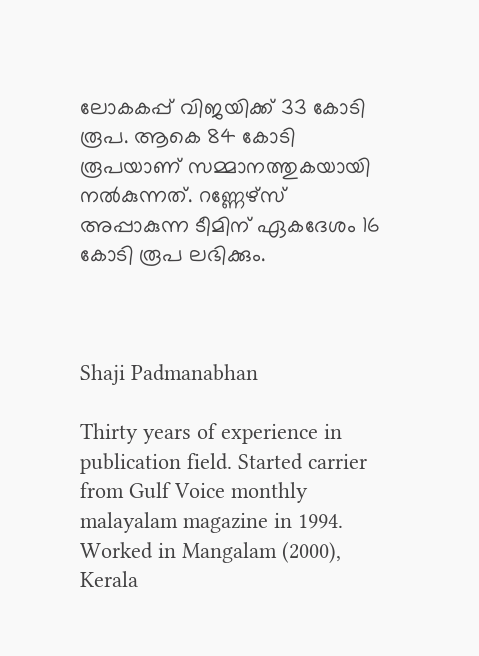ലോകകപ്പ് വിജയിക്ക് 33 കോടി രൂപ. ആകെ 84 കോടി രൂപയാണ് സമ്മാനത്തുകയായി നല്‍കുന്നത്. റണ്ണേഴ്‌സ് അപ്പാകുന്ന ടീമിന് ഏകദേശം 16 കോടി രൂപ ലഭിക്കും.



Shaji Padmanabhan

Thirty years of experience in publication field. Started carrier from Gulf Voice monthly malayalam magazine in 1994. Worked in Mangalam (2000), Kerala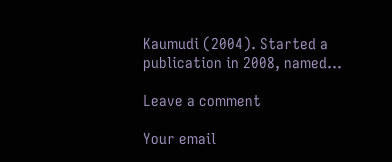Kaumudi (2004). Started a publication in 2008, named...

Leave a comment

Your email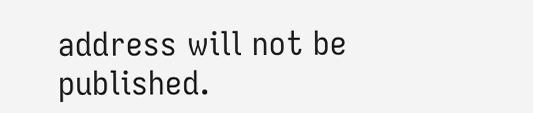address will not be published.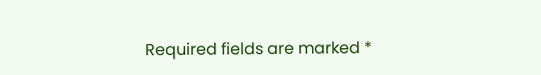Required fields are marked *